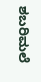ಶಬರಿಮಲೆ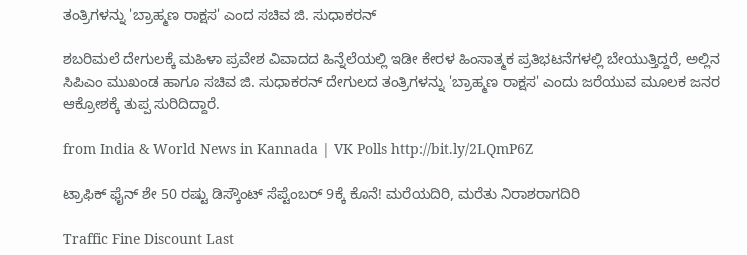ತಂತ್ರಿಗಳನ್ನು 'ಬ್ರಾಹ್ಮಣ ರಾಕ್ಷಸ' ಎಂದ ಸಚಿವ ಜಿ. ಸುಧಾಕರನ್

ಶಬರಿಮಲೆ ದೇಗುಲಕ್ಕೆ ಮಹಿಳಾ ಪ್ರವೇಶ ವಿವಾದದ ಹಿನ್ನೆಲೆಯಲ್ಲಿ ಇಡೀ ಕೇರಳ ಹಿಂಸಾತ್ಮಕ ಪ್ರತಿಭಟನೆಗಳಲ್ಲಿ ಬೇಯುತ್ತಿದ್ದರೆ, ಅಲ್ಲಿನ ಸಿಪಿಎಂ ಮುಖಂಡ ಹಾಗೂ ಸಚಿವ ಜಿ. ಸುಧಾಕರನ್ ದೇಗುಲದ ತಂತ್ರಿಗಳನ್ನು 'ಬ್ರಾಹ್ಮಣ ರಾಕ್ಷಸ' ಎಂದು ಜರೆಯುವ ಮೂಲಕ ಜನರ ಆಕ್ರೋಶಕ್ಕೆ ತುಪ್ಪ ಸುರಿದಿದ್ದಾರೆ.

from India & World News in Kannada | VK Polls http://bit.ly/2LQmP6Z

ಟ್ರಾಫಿಕ್‌ ಫೈನ್‌ ಶೇ 50 ರಷ್ಟು ಡಿಸ್ಕೌಂಟ್‌ ಸೆಪ್ಟೆಂಬರ್‌ 9ಕ್ಕೆ ಕೊನೆ! ಮರೆಯದಿರಿ, ಮರೆತು ನಿರಾಶರಾಗದಿರಿ

Traffic Fine Discount Last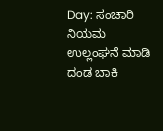Day: ಸಂಚಾರಿ ನಿಯಮ ಉಲ್ಲಂಘನೆ ಮಾಡಿ ದಂಡ ಬಾಕಿ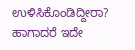ಉಳಿಸಿಕೊಂಡಿದ್ದೀರಾ? ಹಾಗಾದರೆ ಇದೇ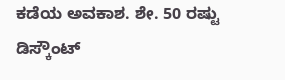ಕಡೆಯ ಅವಕಾಶ. ಶೇ. 50 ರಷ್ಟು ಡಿಸ್ಕೌಂಟ್‌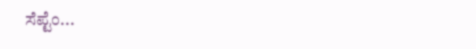ಸೆಪ್ಟೆಂ...